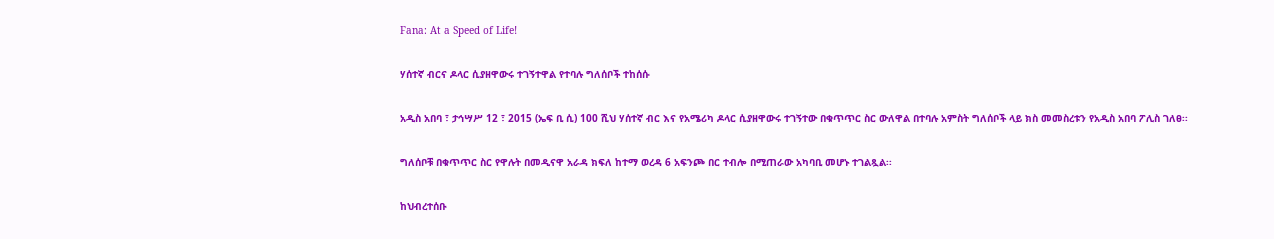Fana: At a Speed of Life!

ሃሰተኛ ብርና ዶላር ሲያዘዋውሩ ተገኝተዋል የተባሉ ግለሰቦች ተከሰሱ

አዲስ አበባ ፣ ታኅሣሥ 12 ፣ 2015 (ኤፍ ቢ ሲ) 100 ሺህ ሃሰተኛ ብር እና የአሜሪካ ዶላር ሲያዘዋውሩ ተገኝተው በቁጥጥር ስር ውለዋል በተባሉ አምስት ግለሰቦች ላይ ክስ መመስረቱን የአዲስ አበባ ፖሊስ ገለፀ፡፡

ግለሰቦቹ በቁጥጥር ስር የዋሉት በመዲናዋ አራዳ ክፍለ ከተማ ወረዳ 6 አፍንጮ በር ተብሎ በሚጠራው አካባቢ መሆኑ ተገልጿል፡፡

ከህብረተሰቡ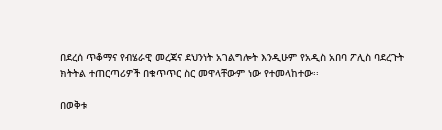በደረሰ ጥቆማና የብሄራዊ መረጃና ደህንነት አገልግሎት እንዲሁም የአዲስ አበባ ፖሊስ ባደረጉት ክትትል ተጠርጣሪዎች በቁጥጥር ስር መዋላቸውም ነው የተመላከተው፡፡

በወቅቱ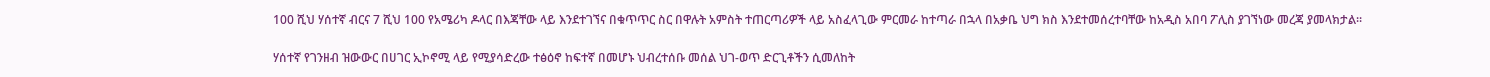100 ሺህ ሃሰተኛ ብርና 7 ሺህ 100 የአሜሪካ ዶላር በእጃቸው ላይ እንደተገኘና በቁጥጥር ስር በዋሉት አምስት ተጠርጣሪዎች ላይ አስፈላጊው ምርመራ ከተጣራ በኋላ በአቃቤ ህግ ክስ እንደተመሰረተባቸው ከአዲስ አበባ ፖሊስ ያገኘነው መረጃ ያመላክታል፡፡

ሃሰተኛ የገንዘብ ዝውውር በሀገር ኢኮኖሚ ላይ የሚያሳድረው ተፅዕኖ ከፍተኛ በመሆኑ ህብረተሰቡ መሰል ህገ-ወጥ ድርጊቶችን ሲመለከት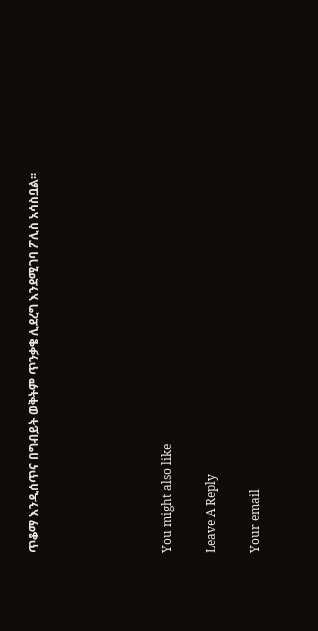ጥቆማ እንዲሰጥና በግብይት ወቅትም ጥንቃቄ ሊደረግ እንደሚገባ ፖሊስ አሳስቧል፡፡





You might also like

Leave A Reply

Your email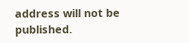address will not be published.